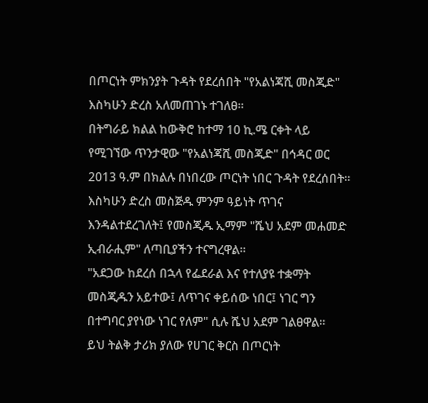በጦርነት ምክንያት ጉዳት የደረሰበት "የአልነጃሺ መስጂድ" እስካሁን ድረስ አለመጠገኑ ተገለፀ።
በትግራይ ክልል ከውቅሮ ከተማ 10 ኪ.ሜ ርቀት ላይ የሚገኘው ጥንታዊው "የአልነጃሺ መስጂድ" በኅዳር ወር 2013 ዓ.ም በክልሉ በነበረው ጦርነት ነበር ጉዳት የደረሰበት።
እስካሁን ድረስ መስጅዱ ምንም ዓይነት ጥገና እንዳልተደረገለት፤ የመስጂዱ ኢማም "ሼህ አደም መሐመድ ኢብራሒም" ለጣቢያችን ተናግረዋል።
"አደጋው ከደረሰ በኋላ የፌደራል እና የተለያዩ ተቋማት መስጂዱን አይተው፤ ለጥገና ቀይሰው ነበር፤ ነገር ግን በተግባር ያየነው ነገር የለም" ሲሉ ሼህ አደም ገልፀዋል።
ይህ ትልቅ ታሪክ ያለው የሀገር ቅርስ በጦርነት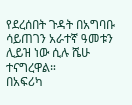የደረሰበት ጉዳት በአግባቡ ሳይጠገን አራተኛ ዓመቱን ሊይዝ ነው ሲሉ ሼሁ ተናግረዋል።
በአፍሪካ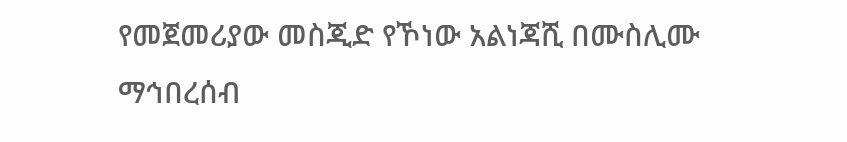የመጀመሪያው መስጂድ የኾነው አልነጃሺ በሙስሊሙ ማኅበረሰብ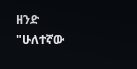ዘንድ "ሁለተኛው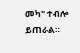መካ" ተብሎ ይጠራል።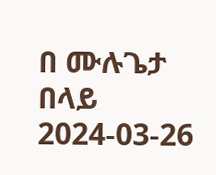በ ሙሉጌታ በላይ
2024-03-26